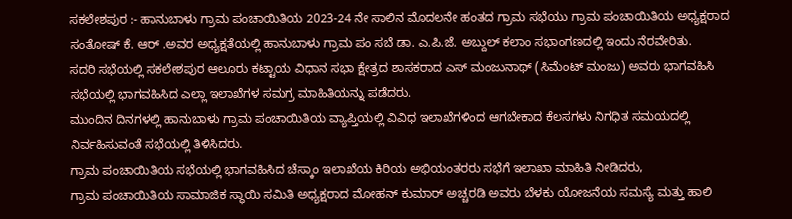ಸಕಲೇಶಪುರ :- ಹಾನುಬಾಳು ಗ್ರಾಮ ಪಂಚಾಯಿತಿಯ 2023-24 ನೇ ಸಾಲಿನ ಮೊದಲನೇ ಹಂತದ ಗ್ರಾಮ ಸಭೆಯು ಗ್ರಾಮ ಪಂಚಾಯಿತಿಯ ಅಧ್ಯಕ್ಷರಾದ ಸಂತೋಷ್ ಕೆ. ಆರ್ .ಅವರ ಅಧ್ಯಕ್ಷತೆಯಲ್ಲಿ ಹಾನುಬಾಳು ಗ್ರಾಮ ಪಂ ಸಬೆ ಡಾ. ಎ.ಪಿ.ಜೆ. ಅಬ್ದುಲ್ ಕಲಾಂ ಸಭಾಂಗಣದಲ್ಲಿ ಇಂದು ನೆರವೇರಿತು.
ಸದರಿ ಸಭೆಯಲ್ಲಿ ಸಕಲೇಶಪುರ ಆಲೂರು ಕಟ್ಟಾಯ ವಿಧಾನ ಸಭಾ ಕ್ಷೇತ್ರದ ಶಾಸಕರಾದ ಎಸ್ ಮಂಜುನಾಥ್ (ಸಿಮೆಂಟ್ ಮಂಜು) ಅವರು ಭಾಗವಹಿಸಿ ಸಭೆಯಲ್ಲಿ ಭಾಗವಹಿಸಿದ ಎಲ್ಲಾ ಇಲಾಖೆಗಳ ಸಮಗ್ರ ಮಾಹಿತಿಯನ್ನು ಪಡೆದರು.
ಮುಂದಿನ ದಿನಗಳಲ್ಲಿ ಹಾನುಬಾಳು ಗ್ರಾಮ ಪಂಚಾಯಿತಿಯ ವ್ಯಾಪ್ತಿಯಲ್ಲಿ ವಿವಿಧ ಇಲಾಖೆಗಳಿಂದ ಆಗಬೇಕಾದ ಕೆಲಸಗಳು ನಿಗಧಿತ ಸಮಯದಲ್ಲಿ ನಿರ್ವಹಿಸುವಂತೆ ಸಭೆಯಲ್ಲಿ ತಿಳಿಸಿದರು.
ಗ್ರಾಮ ಪಂಚಾಯಿತಿಯ ಸಭೆಯಲ್ಲಿ ಭಾಗವಹಿಸಿದ ಚೆಸ್ಕಾಂ ಇಲಾಖೆಯ ಕಿರಿಯ ಅಭಿಯಂತರರು ಸಭೆಗೆ ಇಲಾಖಾ ಮಾಹಿತಿ ನೀಡಿದರು,
ಗ್ರಾಮ ಪಂಚಾಯಿತಿಯ ಸಾಮಾಜಿಕ ಸ್ಥಾಯಿ ಸಮಿತಿ ಅಧ್ಯಕ್ಷರಾದ ಮೋಹನ್ ಕುಮಾರ್ ಅಚ್ಚರಡಿ ಅವರು ಬೆಳಕು ಯೋಜನೆಯ ಸಮಸ್ಯೆ ಮತ್ತು ಹಾಲಿ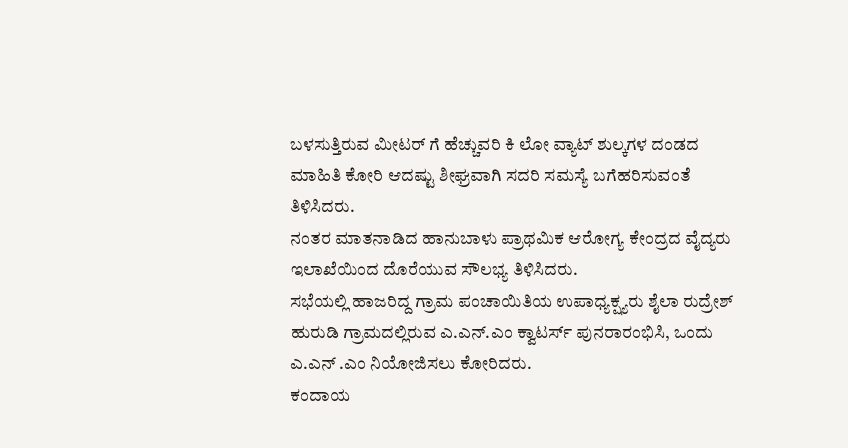ಬಳಸುತ್ತಿರುವ ಮೀಟರ್ ಗೆ ಹೆಚ್ಚುವರಿ ಕಿ ಲೋ ವ್ಯಾಟ್ ಶುಲ್ಕಗಳ ದಂಡದ ಮಾಹಿತಿ ಕೋರಿ ಆದಷ್ಟು ಶೀಘ್ರವಾಗಿ ಸದರಿ ಸಮಸ್ಯೆ ಬಗೆಹರಿಸುವಂತೆ ತಿಳಿಸಿದರು.
ನಂತರ ಮಾತನಾಡಿದ ಹಾನುಬಾಳು ಪ್ರಾಥಮಿಕ ಆರೋಗ್ಯ ಕೇಂದ್ರದ ವೈದ್ಯರು ಇಲಾಖೆಯಿಂದ ದೊರೆಯುವ ಸೌಲಭ್ಯ ತಿಳಿಸಿದರು.
ಸಭೆಯಲ್ಲಿ ಹಾಜರಿದ್ದ ಗ್ರಾಮ ಪಂಚಾಯಿತಿಯ ಉಪಾಧ್ಯಕ್ಷ್ಯರು ಶೈಲಾ ರುದ್ರೇಶ್ ಹುರುಡಿ ಗ್ರಾಮದಲ್ಲಿರುವ ಎ.ಎನ್.ಎಂ ಕ್ವಾಟರ್ಸ್ ಪುನರಾರಂಭಿಸಿ, ಒಂದು ಎ.ಎನ್ .ಎಂ ನಿಯೋಜಿಸಲು ಕೋರಿದರು.
ಕಂದಾಯ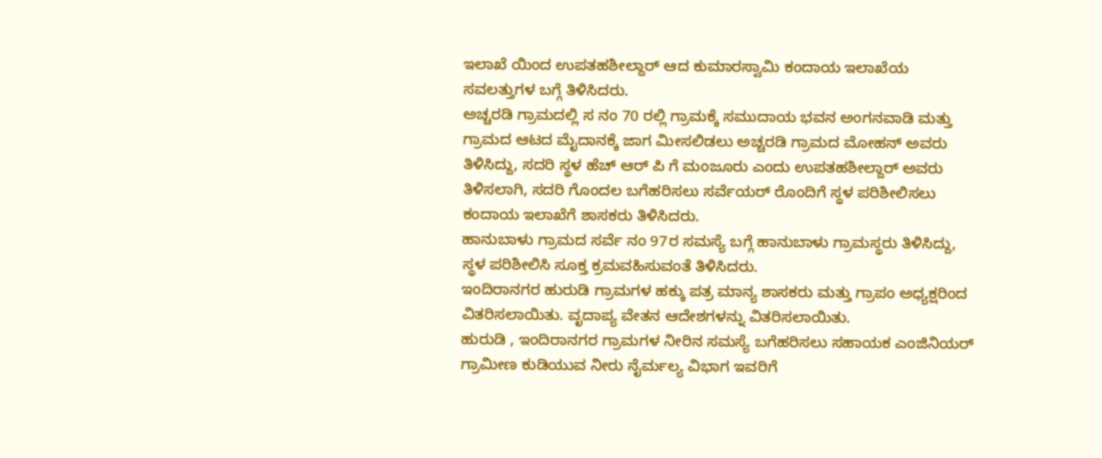ಇಲಾಖೆ ಯಿಂದ ಉಪತಹಶೀಲ್ದಾರ್ ಆದ ಕುಮಾರಸ್ವಾಮಿ ಕಂದಾಯ ಇಲಾಖೆಯ ಸವಲತ್ತುಗಳ ಬಗ್ಗೆ ತಿಳಿಸಿದರು.
ಅಚ್ಚರಡಿ ಗ್ರಾಮದಲ್ಲಿ ಸ ನಂ 70 ರಲ್ಲಿ ಗ್ರಾಮಕ್ಕೆ ಸಮುದಾಯ ಭವನ ಅಂಗನವಾಡಿ ಮತ್ತು ಗ್ರಾಮದ ಆಟದ ಮೈದಾನಕ್ಕೆ ಜಾಗ ಮೀಸಲಿಡಲು ಅಚ್ಚರಡಿ ಗ್ರಾಮದ ಮೋಹನ್ ಅವರು ತಿಳಿಸಿದ್ದು, ಸದರಿ ಸ್ಥಳ ಹೆಚ್ ಆರ್ ಪಿ ಗೆ ಮಂಜೂರು ಎಂದು ಉಪತಹಶೀಲ್ದಾರ್ ಅವರು ತಿಳಿಸಲಾಗಿ, ಸದರಿ ಗೊಂದಲ ಬಗೆಹರಿಸಲು ಸರ್ವೆಯರ್ ರೊಂದಿಗೆ ಸ್ಥಳ ಪರಿಶೀಲಿಸಲು ಕಂದಾಯ ಇಲಾಖೆಗೆ ಶಾಸಕರು ತಿಳಿಸಿದರು.
ಹಾನುಬಾಳು ಗ್ರಾಮದ ಸರ್ವೆ ನಂ 97ರ ಸಮಸ್ಯೆ ಬಗ್ಗೆ ಹಾನುಬಾಳು ಗ್ರಾಮಸ್ಥರು ತಿಳಿಸಿದ್ದು, ಸ್ಥಳ ಪರಿಶೀಲಿಸಿ ಸೂಕ್ತ ಕ್ರಮವಹಿಸುವಂತೆ ತಿಳಿಸಿದರು.
ಇಂದಿರಾನಗರ ಹುರುಡಿ ಗ್ರಾಮಗಳ ಹಕ್ಕು ಪತ್ರ ಮಾನ್ಯ ಶಾಸಕರು ಮತ್ತು ಗ್ರಾಪಂ ಅಧ್ಯಕ್ಷರಿಂದ ವಿತರಿಸಲಾಯಿತು. ವೃದಾಪ್ಯ ವೇತನ ಆದೇಶಗಳನ್ನು ವಿತರಿಸಲಾಯಿತು.
ಹುರುಡಿ , ಇಂದಿರಾನಗರ ಗ್ರಾಮಗಳ ನೀರಿನ ಸಮಸ್ಯೆ ಬಗೆಹರಿಸಲು ಸಹಾಯಕ ಎಂಜಿನಿಯರ್ ಗ್ರಾಮೀಣ ಕುಡಿಯುವ ನೀರು ನೈರ್ಮಲ್ಯ ವಿಭಾಗ ಇವರಿಗೆ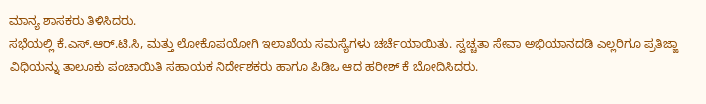ಮಾನ್ಯ ಶಾಸಕರು ತಿಳಿಸಿದರು.
ಸಭೆಯಲ್ಲಿ ಕೆ.ಎಸ್.ಆರ್.ಟಿ.ಸಿ, ಮತ್ತು ಲೋಕೊಪಯೋಗಿ ಇಲಾಖೆಯ ಸಮಸ್ಯೆಗಳು ಚರ್ಚೆಯಾಯಿತು. ಸ್ವಚ್ಚತಾ ಸೇವಾ ಅಭಿಯಾನದಡಿ ಎಲ್ಲರಿಗೂ ಪ್ರತಿಜ್ಙಾ ವಿಧಿಯನ್ನು ತಾಲೂಕು ಪಂಚಾಯಿತಿ ಸಹಾಯಕ ನಿರ್ದೇಶಕರು ಹಾಗೂ ಪಿಡಿಒ ಆದ ಹರೀಶ್ ಕೆ ಬೋದಿಸಿದರು.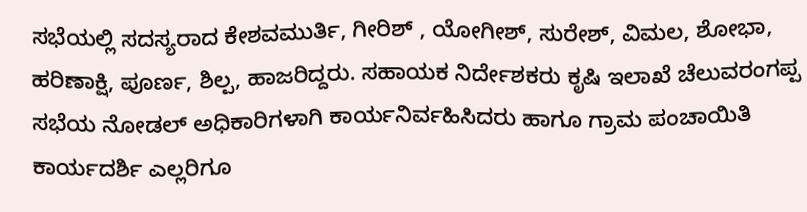ಸಭೆಯಲ್ಲಿ ಸದಸ್ಯರಾದ ಕೇಶವಮುರ್ತಿ, ಗೀರಿಶ್ , ಯೋಗೀಶ್, ಸುರೇಶ್, ವಿಮಲ, ಶೋಭಾ, ಹರಿಣಾಕ್ಷಿ, ಪೂರ್ಣ, ಶಿಲ್ಪ, ಹಾಜರಿದ್ದರು. ಸಹಾಯಕ ನಿರ್ದೇಶಕರು ಕೃಷಿ ಇಲಾಖೆ ಚೆಲುವರಂಗಪ್ಪ ಸಭೆಯ ನೋಡಲ್ ಅಧಿಕಾರಿಗಳಾಗಿ ಕಾರ್ಯನಿರ್ವಹಿಸಿದರು ಹಾಗೂ ಗ್ರಾಮ ಪಂಚಾಯಿತಿ ಕಾರ್ಯದರ್ಶಿ ಎಲ್ಲರಿಗೂ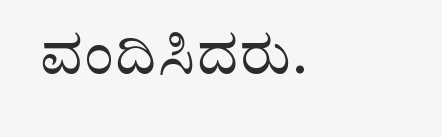ವಂದಿಸಿದರು.